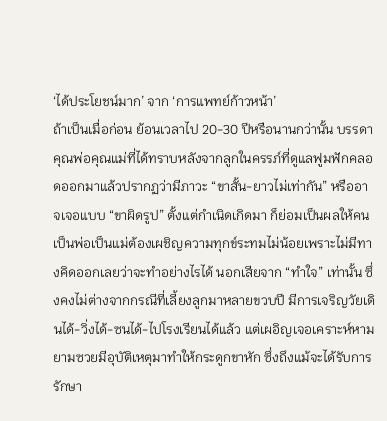‘ได้ประโยชน์มาก’ จาก ‘การแพทย์ก้าวหน้า’
ถ้าเป็นเมื่อก่อน ย้อนเวลาไป 20-30 ปีหรือนานกว่านั้น บรรดาคุณพ่อคุณแม่ที่ได้ทราบหลังจากลูกในครรภ์ที่ดูแลฟูมฟักคลอดออกมาแล้วปรากฏว่ามีภาวะ “ขาสั้น-ยาวไม่เท่ากัน” หรืออาจเจอแบบ “ขาผิดรูป” ตั้งแต่กำเนิดเกิดมา ก็ย่อมเป็นผลให้คนเป็นพ่อเป็นแม่ต้องเผชิญความทุกข์ระทมไม่น้อยเพราะไม่มีทางคิดออกเลยว่าจะทำอย่างไรได้ นอกเสียจาก “ทำใจ” เท่านั้น ซึ่งคงไม่ต่างจากกรณีที่เลี้ยงลูกมาหลายขวบปี มีการเจริญวัยเดินได้-วิ่งได้-ซนได้-ไปโรงเรียนได้แล้ว แต่เผอิญเจอเคราะห์หามยามซวยมีอุบัติเหตุมาทำให้กระดูกขาหัก ซึ่งถึงแม้จะได้รับการรักษา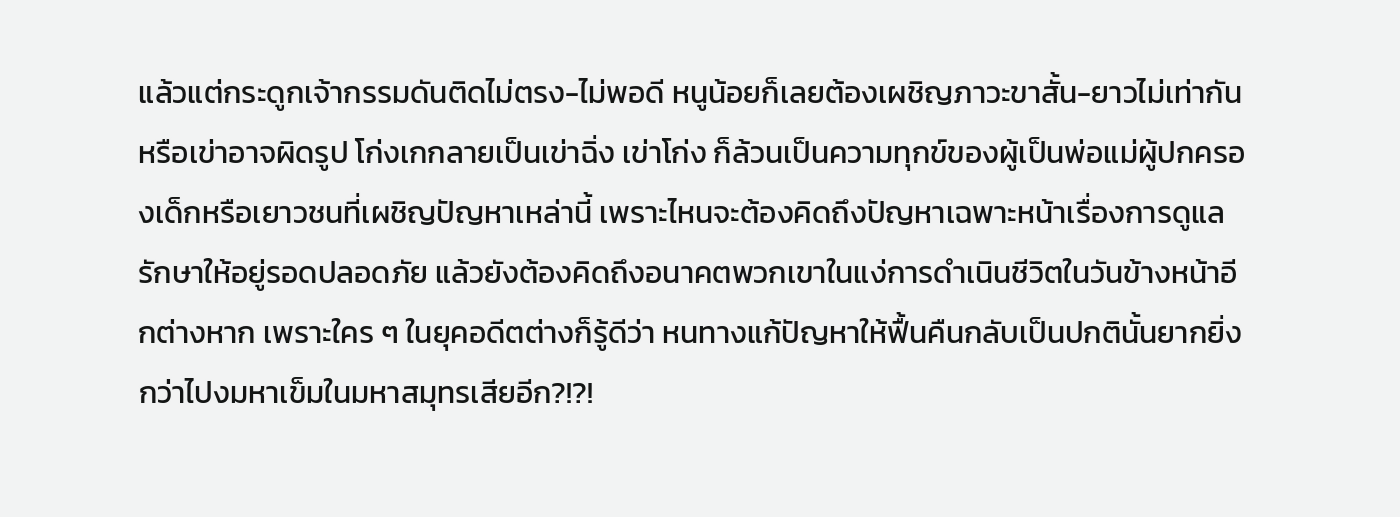แล้วแต่กระดูกเจ้ากรรมดันติดไม่ตรง-ไม่พอดี หนูน้อยก็เลยต้องเผชิญภาวะขาสั้น-ยาวไม่เท่ากัน หรือเข่าอาจผิดรูป โก่งเกกลายเป็นเข่าฉิ่ง เข่าโก่ง ก็ล้วนเป็นความทุกข์ของผู้เป็นพ่อแม่ผู้ปกครองเด็กหรือเยาวชนที่เผชิญปัญหาเหล่านี้ เพราะไหนจะต้องคิดถึงปัญหาเฉพาะหน้าเรื่องการดูแลรักษาให้อยู่รอดปลอดภัย แล้วยังต้องคิดถึงอนาคตพวกเขาในแง่การดำเนินชีวิตในวันข้างหน้าอีกต่างหาก เพราะใคร ๆ ในยุคอดีตต่างก็รู้ดีว่า หนทางแก้ปัญหาให้ฟื้นคืนกลับเป็นปกตินั้นยากยิ่งกว่าไปงมหาเข็มในมหาสมุทรเสียอีก?!?!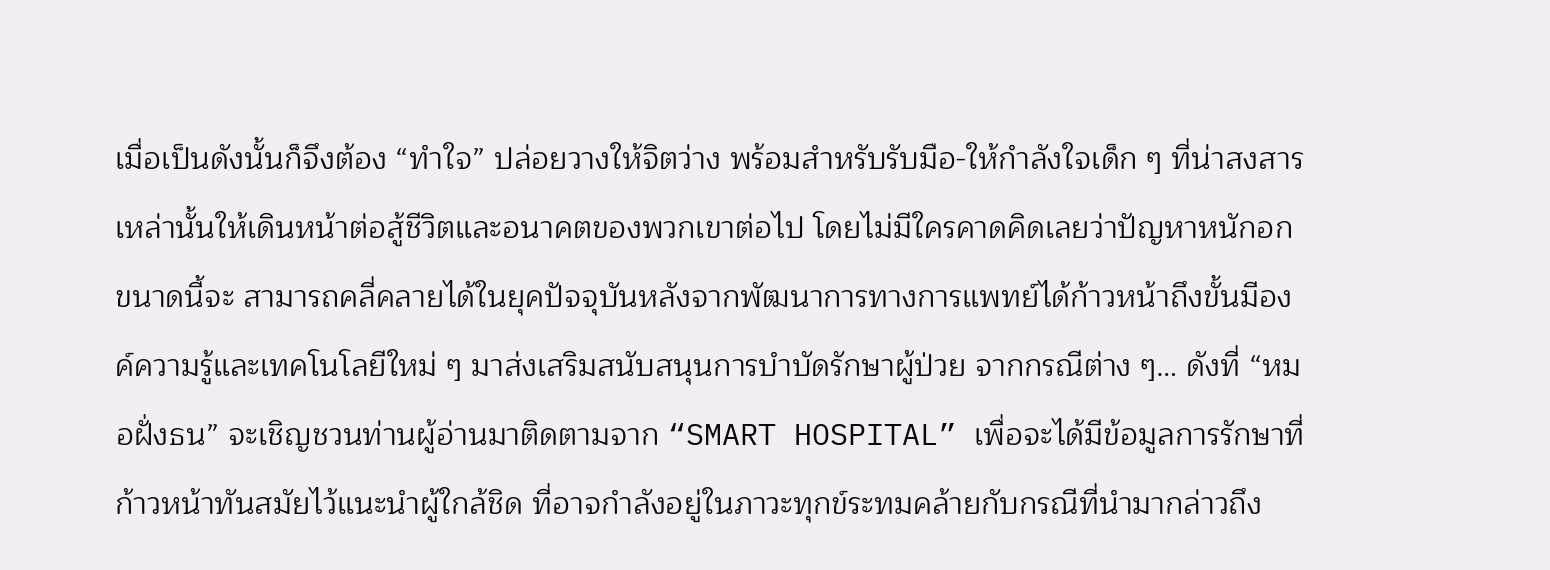เมื่อเป็นดังนั้นก็จึงต้อง “ทำใจ” ปล่อยวางให้จิตว่าง พร้อมสำหรับรับมือ-ให้กำลังใจเด็ก ๆ ที่น่าสงสารเหล่านั้นให้เดินหน้าต่อสู้ชีวิตและอนาคตของพวกเขาต่อไป โดยไม่มีใครคาดคิดเลยว่าปัญหาหนักอกขนาดนี้จะ สามารถคลี่คลายได้ในยุคปัจจุบันหลังจากพัฒนาการทางการแพทย์ได้ก้าวหน้าถึงขั้นมีองค์ความรู้และเทคโนโลยีใหม่ ๆ มาส่งเสริมสนับสนุนการบำบัดรักษาผู้ป่วย จากกรณีต่าง ๆ… ดังที่ “หมอฝั่งธน” จะเชิญชวนท่านผู้อ่านมาติดตามจาก “SMART HOSPITAL” เพื่อจะได้มีข้อมูลการรักษาที่ก้าวหน้าทันสมัยไว้แนะนำผู้ใกล้ชิด ที่อาจกำลังอยู่ในภาวะทุกข์ระทมคล้ายกับกรณีที่นำมากล่าวถึง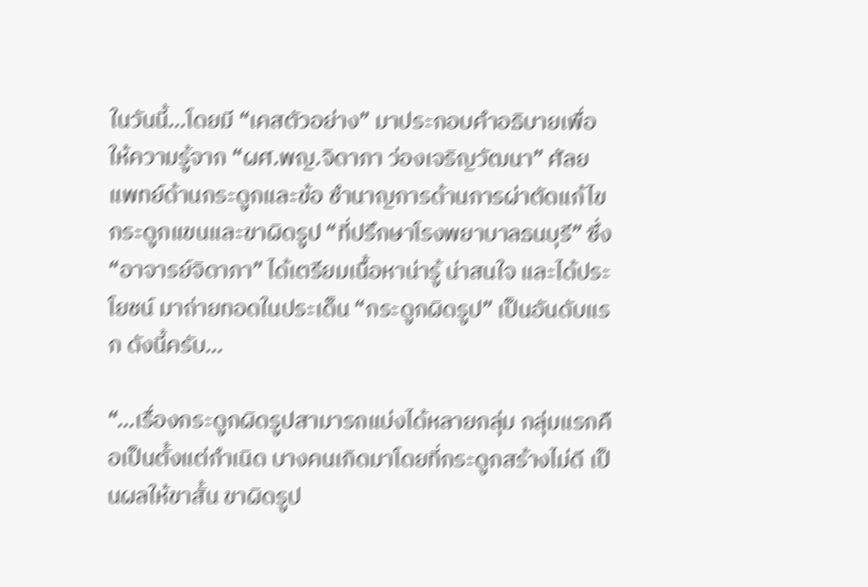ในวันนี้…โดยมี “เคสตัวอย่าง” มาประกอบคำอธิบายเพื่อให้ความรู้จาก “ผศ.พญ.จิดาภา ว่องเจริญวัฒนา” ศัลยแพทย์ด้านกระดูกและข้อ ชำนาญการด้านการผ่าตัดแก้ไขกระดูกแขนและขาผิดรูป “ที่ปรึกษาโรงพยาบาลธนบุรี” ซึ่ง “อาจารย์จิดาภา” ได้เตรียมเนื้อหาน่ารู้ น่าสนใจ และได้ประโยชน์ มาถ่ายทอดในประเด็น “กระดูกผิดรูป” เป็นอันดับแรก ดังนี้ครับ…

“…เรื่องกระดูกผิดรูปสามารถแบ่งได้หลายกลุ่ม กลุ่มแรกคือเป็นตั้งแต่กำเนิด บางคนเกิดมาโดยที่กระดูกสร้างไม่ดี เป็นผลให้ขาสั้น ขาผิดรูป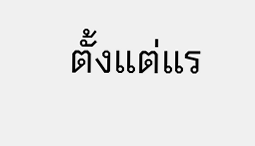ตั้งแต่แร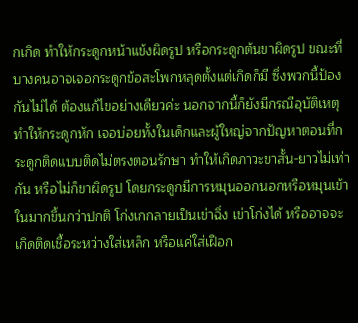กเกิด ทำให้กระดูกหน้าแข้งผิดรูป หรือกระดูกต้นขาผิดรูป ขณะที่บางคนอาจเจอกระดูกข้อสะโพกหลุดตั้งแต่เกิดก็มี ซึ่งพวกนี้ป้องกันไม่ได้ ต้องแก้ไขอย่างเดียวค่ะ นอกจากนี้ก็ยังมีกรณีอุบัติเหตุทำให้กระดูกหัก เจอบ่อยทั้งในเด็กและผู้ใหญ่จากปัญหาตอนที่กระดูกติดแบบติดไม่ตรงตอนรักษา ทำให้เกิดภาวะขาสั้น-ยาวไม่เท่ากัน หรือไม่ก็ขาผิดรูป โดยกระดูกมีการหมุนออกนอกหรือหมุนเข้าในมากขึ้นกว่าปกติ โก่งเกกลายเป็นเข่าฉิ่ง เข่าโก่งได้ หรืออาจจะเกิดติดเชื้อระหว่างใส่เหล็ก หรือแค่ใส่เฝือก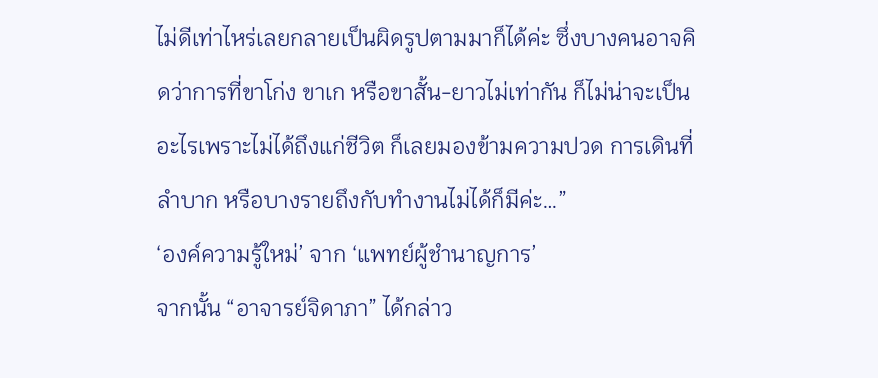ไม่ดีเท่าไหร่เลยกลายเป็นผิดรูปตามมาก็ได้ค่ะ ซึ่งบางคนอาจคิดว่าการที่ขาโก่ง ขาเก หรือขาสั้น-ยาวไม่เท่ากัน ก็ไม่น่าจะเป็นอะไรเพราะไม่ได้ถึงแก่ชีวิต ก็เลยมองข้ามความปวด การเดินที่ลำบาก หรือบางรายถึงกับทำงานไม่ได้ก็มีค่ะ…”
‘องค์ความรู้ใหม่’ จาก ‘แพทย์ผู้ชำนาญการ’
จากนั้น “อาจารย์จิดาภา” ได้กล่าว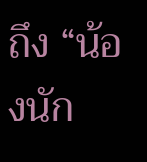ถึง “น้องนัก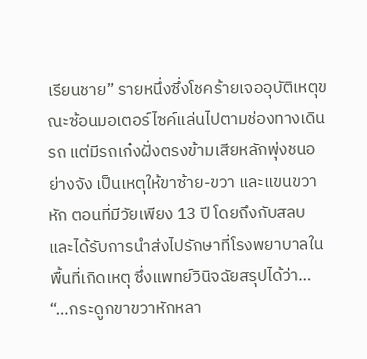เรียนชาย” รายหนึ่งซึ่งโชคร้ายเจออุบัติเหตุขณะซ้อนมอเตอร์ไซค์แล่นไปตามช่องทางเดินรถ แต่มีรถเก๋งฝั่งตรงข้ามเสียหลักพุ่งชนอย่างจัง เป็นเหตุให้ขาซ้าย-ขวา และแขนขวาหัก ตอนที่มีวัยเพียง 13 ปี โดยถึงกับสลบ และได้รับการนำส่งไปรักษาที่โรงพยาบาลในพื้นที่เกิดเหตุ ซึ่งแพทย์วินิจฉัยสรุปได้ว่า…
“…กระดูกขาขวาหักหลา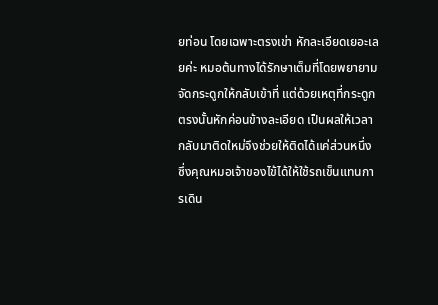ยท่อน โดยเฉพาะตรงเข่า หักละเอียดเยอะเลยค่ะ หมอต้นทางได้รักษาเต็มที่โดยพยายามจัดกระดูกให้กลับเข้าที่ แต่ด้วยเหตุที่กระดูกตรงนั้นหักค่อนข้างละเอียด เป็นผลให้เวลากลับมาติดใหม่จึงช่วยให้ติดได้แค่ส่วนหนึ่ง ซึ่งคุณหมอเจ้าของไข้ได้ให้ใช้รถเข็นแทนการเดิน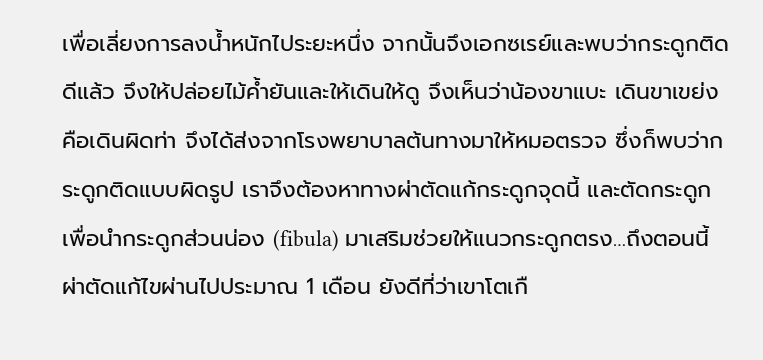เพื่อเลี่ยงการลงน้ำหนักไประยะหนึ่ง จากนั้นจึงเอกซเรย์และพบว่ากระดูกติดดีแล้ว จึงให้ปล่อยไม้ค้ำยันและให้เดินให้ดู จึงเห็นว่าน้องขาแบะ เดินขาเขย่ง คือเดินผิดท่า จึงได้ส่งจากโรงพยาบาลต้นทางมาให้หมอตรวจ ซึ่งก็พบว่ากระดูกติดแบบผิดรูป เราจึงต้องหาทางผ่าตัดแก้กระดูกจุดนี้ และตัดกระดูกเพื่อนำกระดูกส่วนน่อง (fibula) มาเสริมช่วยให้แนวกระดูกตรง…ถึงตอนนี้ผ่าตัดแก้ไขผ่านไปประมาณ 1 เดือน ยังดีที่ว่าเขาโตเกื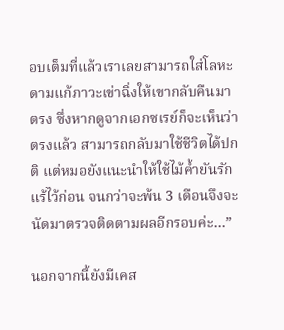อบเต็มที่แล้วเราเลยสามารถใส่โลหะดามแก้ภาวะเข่าฉิ่งให้เขากลับคืนมาตรง ซึ่งหากดูจากเอกซเรย์ก็จะเห็นว่าตรงแล้ว สามารถกลับมาใช้ชีวิตได้ปกติ แต่หมอยังแนะนำให้ใช้ไม้ค้ำยันรักแร้ไว้ก่อน จนกว่าจะพ้น 3 เดือนจึงจะนัดมาตรวจติดตามผลอีกรอบค่ะ…”

นอกจากนี้ยังมีเคส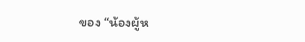ของ “น้องผู้ห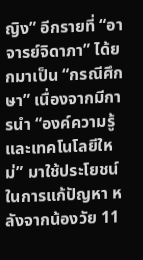ญิง” อีกรายที่ “อาจารย์จิดาภา” ได้ยกมาเป็น “กรณีศึกษา” เนื่องจากมีการนำ “องค์ความรู้และเทคโนโลยีใหม่” มาใช้ประโยชน์ในการแก้ปัญหา หลังจากน้องวัย 11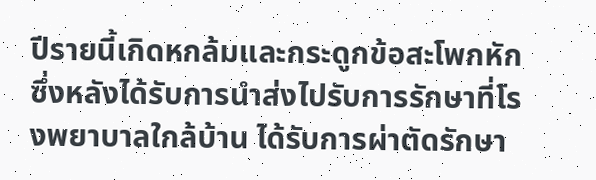ปีรายนี้เกิดหกล้มและกระดูกข้อสะโพกหัก ซึ่งหลังได้รับการนำส่งไปรับการรักษาที่โรงพยาบาลใกล้บ้าน ได้รับการผ่าตัดรักษา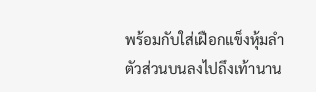พร้อมกับใส่เฝือกแข็งหุ้มลำตัวส่วนบนลงไปถึงเท้านาน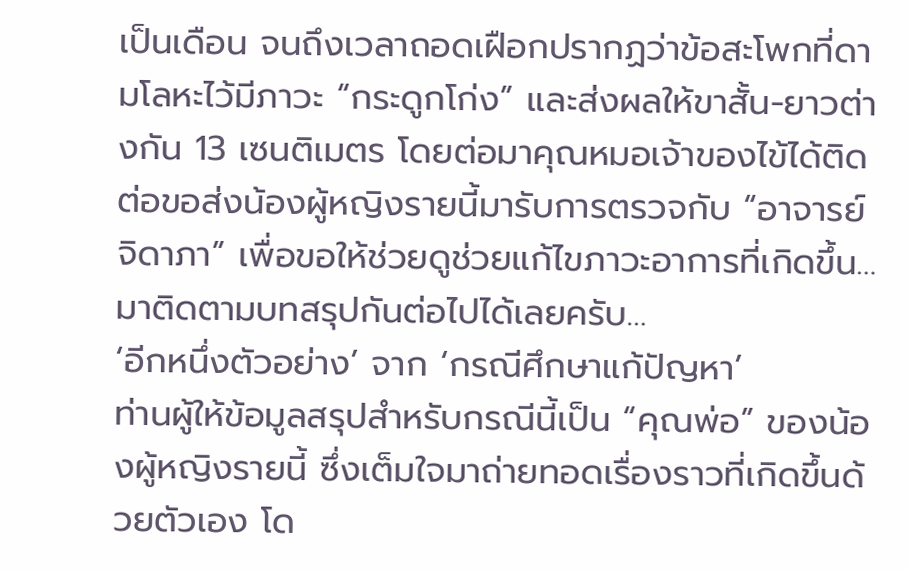เป็นเดือน จนถึงเวลาถอดเฝือกปรากฏว่าข้อสะโพกที่ดามโลหะไว้มีภาวะ “กระดูกโก่ง” และส่งผลให้ขาสั้น-ยาวต่างกัน 13 เซนติเมตร โดยต่อมาคุณหมอเจ้าของไข้ได้ติดต่อขอส่งน้องผู้หญิงรายนี้มารับการตรวจกับ “อาจารย์จิดาภา” เพื่อขอให้ช่วยดูช่วยแก้ไขภาวะอาการที่เกิดขึ้น… มาติดตามบทสรุปกันต่อไปได้เลยครับ…
‘อีกหนึ่งตัวอย่าง’ จาก ‘กรณีศึกษาแก้ปัญหา’
ท่านผู้ให้ข้อมูลสรุปสำหรับกรณีนี้เป็น “คุณพ่อ” ของน้องผู้หญิงรายนี้ ซึ่งเต็มใจมาถ่ายทอดเรื่องราวที่เกิดขึ้นด้วยตัวเอง โด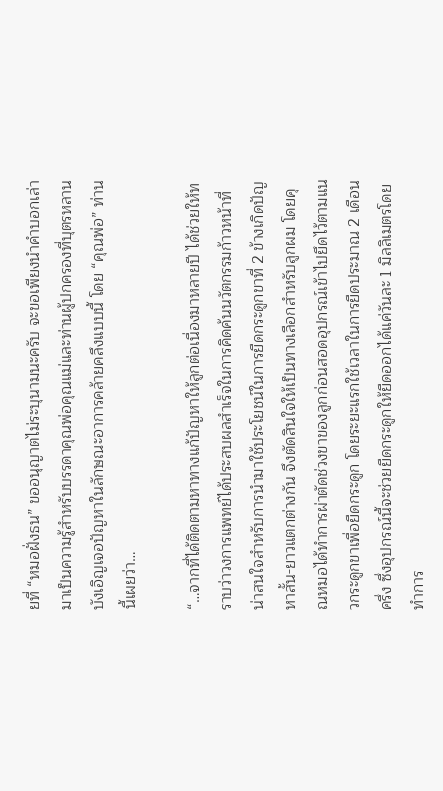ยที่ “หมอฝั่งธน” ขออนุญาตไม่ระบุนามนะครับ จะขอเพียงนำคำบอกเล่ามาเป็นความรู้สำหรับบรรดาคุณพ่อคุณแม่และท่านผู้ปกครองที่บุตรหลานบังเอิญเจอปัญหาในลักษณะอาการคล้ายคลึงแบบนี้ โดย “คุณพ่อ” ท่านนี้เผยว่า…

“…จากที่ได้ติดตามหาทางแก้ปัญหาให้ลูกต่อเนื่องมาหลายปี ได้ช่วยให้ทราบว่าวงการแพทย์ได้ประสบผลสำเร็จในการคิดค้นนวัตกรรมก้าวหน้าที่น่าสนใจสำหรับการนำมาใช้ประโยชน์ในการยืดกระดูกขาที่ 2 ข้างเกิดปัญหาสั้น-ยาวแตกต่างกัน จึงตัดสินใจให้เป็นทางเลือกสำหรับลูกผม โดยคุณหมอได้ทำการผ่าตัดช่วงขาของลูกก่อนสอดอุปกรณ์เข้าไปยึดไว้ตามแนวกระดูกขาเพื่อยืดกระดูก โดยระยะแรกใช้เวลาในการยืดประมาณ 2 เดือนครึ่ง ซึ่งอุปกรณ์นี้จะช่วยยืดกระดูกให้ยืดออกได้แค่วันละ 1 มิลลิเมตรโดยทำการ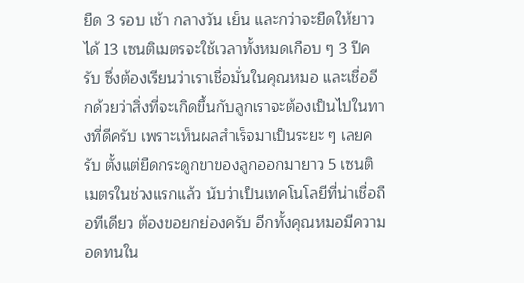ยืด 3 รอบ เช้า กลางวัน เย็น และกว่าจะยืดให้ยาวได้ 13 เซนติเมตรจะใช้เวลาทั้งหมดเกือบ ๆ 3 ปีครับ ซึ่งต้องเรียนว่าเราเชื่อมั่นในคุณหมอ และเชื่ออีกด้วยว่าสิ่งที่จะเกิดขึ้นกับลูกเราจะต้องเป็นไปในทางที่ดีครับ เพราะเห็นผลสำเร็จมาเป็นระยะ ๆ เลยครับ ตั้งแต่ยืดกระดูกขาของลูกออกมายาว 5 เซนติเมตรในช่วงแรกแล้ว นับว่าเป็นเทคโนโลยีที่น่าเชื่อถือทีเดียว ต้องขอยกย่องครับ อีกทั้งคุณหมอมีความอดทนใน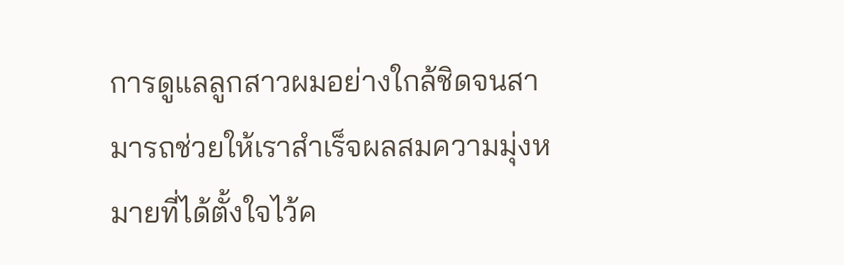การดูแลลูกสาวผมอย่างใกล้ชิดจนสามารถช่วยให้เราสำเร็จผลสมความมุ่งหมายที่ได้ตั้งใจไว้ค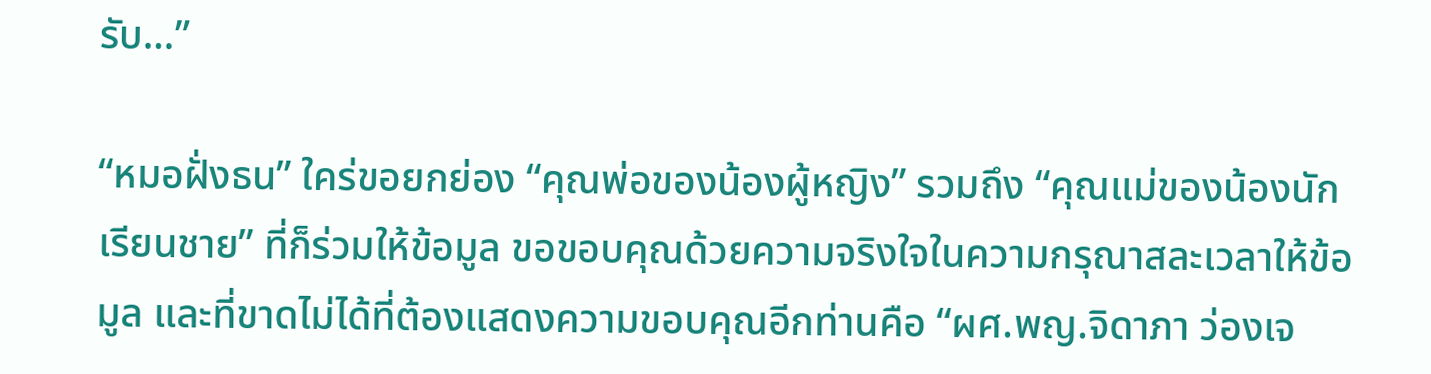รับ…”

“หมอฝั่งธน” ใคร่ขอยกย่อง “คุณพ่อของน้องผู้หญิง” รวมถึง “คุณแม่ของน้องนักเรียนชาย” ที่ก็ร่วมให้ข้อมูล ขอขอบคุณด้วยความจริงใจในความกรุณาสละเวลาให้ข้อมูล และที่ขาดไม่ได้ที่ต้องแสดงความขอบคุณอีกท่านคือ “ผศ.พญ.จิดาภา ว่องเจ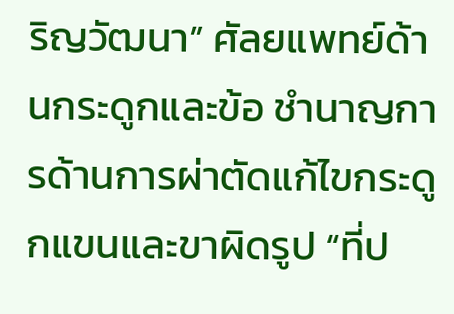ริญวัฒนา” ศัลยแพทย์ด้านกระดูกและข้อ ชำนาญการด้านการผ่าตัดแก้ไขกระดูกแขนและขาผิดรูป “ที่ป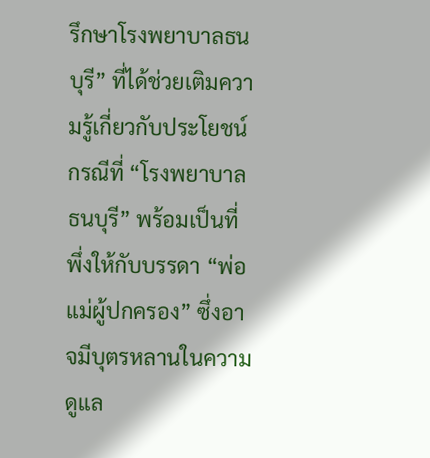รึกษาโรงพยาบาลธนบุรี” ที่ได้ช่วยเติมความรู้เกี่ยวกับประโยชน์กรณีที่ “โรงพยาบาลธนบุรี” พร้อมเป็นที่พึ่งให้กับบรรดา “พ่อแม่ผู้ปกครอง” ซึ่งอาจมีบุตรหลานในความดูแล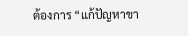ต้องการ “แก้ปัญหาขา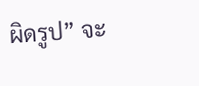ผิดรูป” จะ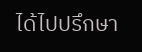ได้ไปปรึกษา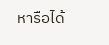หารือได้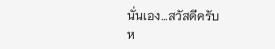นั่นเอง…สวัสดีครับ
ห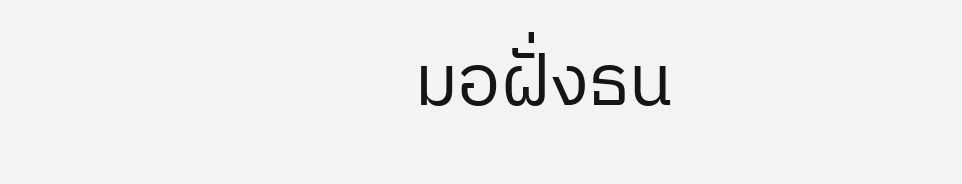มอฝั่งธน